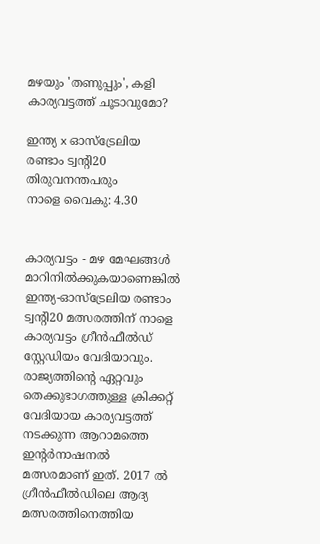മഴയും 'തണുപ്പും', കളി കാര്യവട്ടത്ത് ചൂടാവുമോ?

ഇന്ത്യ x ഓസ്‌ട്രേലിയ
രണ്ടാം ട്വന്റി20
തിരുവനന്തപരും
നാളെ വൈകു: 4.30


കാര്യവട്ടം - മഴ മേഘങ്ങള്‍ മാറിനില്‍ക്കുകയാണെങ്കില്‍ ഇന്ത്യ-ഓസ്‌ട്രേലിയ രണ്ടാം ട്വന്റി20 മത്സരത്തിന് നാളെ കാര്യവട്ടം ഗ്രീന്‍ഫീല്‍ഡ് സ്റ്റേഡിയം വേദിയാവും. രാജ്യത്തിന്റെ ഏറ്റവും തെക്കുഭാഗത്തുള്ള ക്രിക്കറ്റ് വേദിയായ കാര്യവട്ടത്ത് നടക്കുന്ന ആറാമത്തെ ഇന്റര്‍നാഷനല്‍ മത്സരമാണ് ഇത്. 2017 ല്‍ ഗ്രീന്‍ഫീല്‍ഡിലെ ആദ്യ മത്സരത്തിനെത്തിയ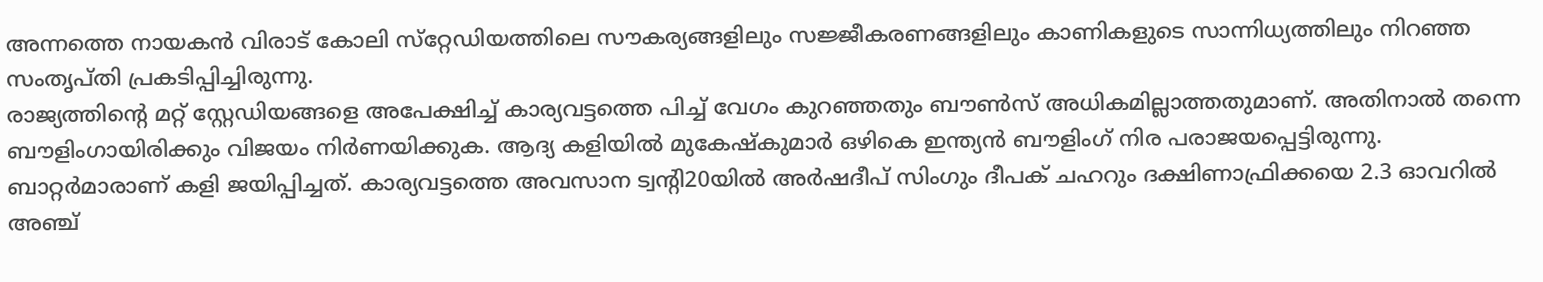അന്നത്തെ നായകന്‍ വിരാട് കോലി സ്‌റ്റേഡിയത്തിലെ സൗകര്യങ്ങളിലും സജ്ജീകരണങ്ങളിലും കാണികളുടെ സാന്നിധ്യത്തിലും നിറഞ്ഞ സംതൃപ്തി പ്രകടിപ്പിച്ചിരുന്നു.
രാജ്യത്തിന്റെ മറ്റ് സ്റ്റേഡിയങ്ങളെ അപേക്ഷിച്ച് കാര്യവട്ടത്തെ പിച്ച് വേഗം കുറഞ്ഞതും ബൗണ്‍സ് അധികമില്ലാത്തതുമാണ്. അതിനാല്‍ തന്നെ ബൗളിംഗായിരിക്കും വിജയം നിര്‍ണയിക്കുക. ആദ്യ കളിയില്‍ മുകേഷ്‌കുമാര്‍ ഒഴികെ ഇന്ത്യന്‍ ബൗളിംഗ് നിര പരാജയപ്പെട്ടിരുന്നു. ബാറ്റര്‍മാരാണ് കളി ജയിപ്പിച്ചത്. കാര്യവട്ടത്തെ അവസാന ട്വന്റി20യില്‍ അര്‍ഷദീപ് സിംഗും ദീപക് ചഹറും ദക്ഷിണാഫ്രിക്കയെ 2.3 ഓവറില്‍ അഞ്ച്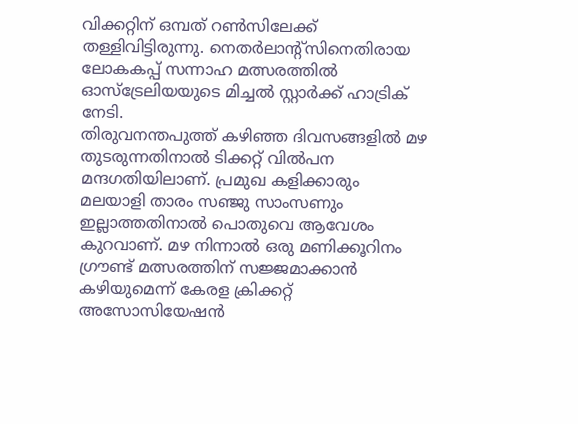വിക്കറ്റിന് ഒമ്പത് റണ്‍സിലേക്ക് തള്ളിവിട്ടിരുന്നു. നെതര്‍ലാന്റ്‌സിനെതിരായ ലോകകപ്പ് സന്നാഹ മത്സരത്തില്‍ ഓസ്‌ട്രേലിയയുടെ മിച്ചല്‍ സ്റ്റാര്‍ക്ക് ഹാട്രിക് നേടി.
തിരുവനന്തപുത്ത് കഴിഞ്ഞ ദിവസങ്ങളില്‍ മഴ തുടരുന്നതിനാല്‍ ടിക്കറ്റ് വില്‍പന മന്ദഗതിയിലാണ്. പ്രമുഖ കളിക്കാരും മലയാളി താരം സഞ്ജു സാംസണും ഇല്ലാത്തതിനാല്‍ പൊതുവെ ആവേശം കുറവാണ്. മഴ നിന്നാല്‍ ഒരു മണിക്കൂറിനം ഗ്രൗണ്ട് മത്സരത്തിന് സജ്ജമാക്കാന്‍ കഴിയുമെന്ന് കേരള ക്രിക്കറ്റ് അസോസിയേഷന്‍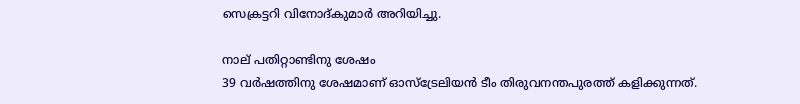സെക്രട്ടറി വിനോദ്കുമാര്‍ അറിയിച്ചു.

നാല് പതിറ്റാണ്ടിനു ശേഷം
39 വര്‍ഷത്തിനു ശേഷമാണ് ഓസ്‌ട്രേലിയന്‍ ടീം തിരുവനന്തപുരത്ത് കളിക്കുന്നത്.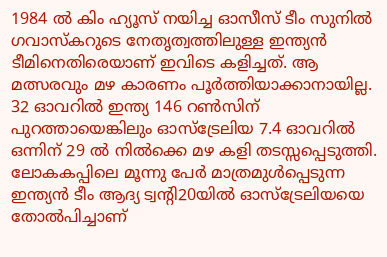1984 ല്‍ കിം ഹ്യൂസ് നയിച്ച ഓസീസ് ടീം സുനില്‍ ഗവാസ്‌കറുടെ നേതൃത്വത്തിലുള്ള ഇന്ത്യന്‍ ടീമിനെതിരെയാണ് ഇവിടെ കളിച്ചത്. ആ മത്സരവും മഴ കാരണം പൂര്‍ത്തിയാക്കാനായില്ല. 32 ഓവറില്‍ ഇന്ത്യ 146 റണ്‍സിന് പുറത്തായെങ്കിലും ഓസ്‌ട്രേലിയ 7.4 ഓവറില്‍ ഒന്നിന് 29 ല്‍ നില്‍ക്കെ മഴ കളി തടസ്സപ്പെടുത്തി.
ലോകകപ്പിലെ മൂന്നു പേര്‍ മാത്രമുള്‍പ്പെടുന്ന ഇന്ത്യന്‍ ടീം ആദ്യ ട്വന്റി20യില്‍ ഓസ്‌ട്രേലിയയെ തോല്‍പിച്ചാണ്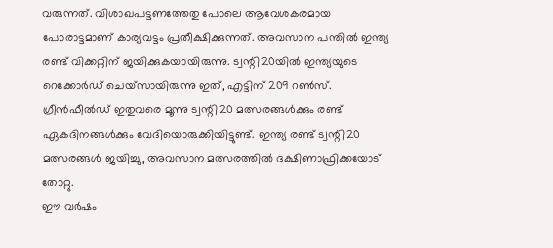വരുന്നത്. വിശാഖപട്ടണത്തേതു പോലെ ആവേശകരമായ പോരാട്ടമാണ് കാര്യവട്ടം പ്രതീക്ഷിക്കുന്നത്. അവസാന പന്തില്‍ ഇന്ത്യ രണ്ട് വിക്കറ്റിന് ജയിക്കുകയായിരുന്നു. ട്വന്റി20യില്‍ ഇന്ത്യയുടെ റെക്കോര്‍ഡ് ചെയ്‌സായിരുന്നു ഇത്, എട്ടിന് 209 റണ്‍സ്.
ഗ്രീന്‍ഫീല്‍ഡ് ഇതുവരെ മൂന്നു ട്വന്റി20 മത്സരങ്ങള്‍ക്കും രണ്ട് ഏകദിനങ്ങള്‍ക്കും വേദിയൊരുക്കിയിട്ടുണ്ട്. ഇന്ത്യ രണ്ട് ട്വന്റി20 മത്സരങ്ങള്‍ ജയിച്ചു, അവസാന മത്സരത്തില്‍ ദക്ഷിണാഫ്രിക്കയോട് തോറ്റു.
ഈ വര്‍ഷം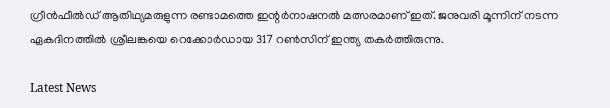ഗ്രീന്‍ഫീല്‍ഡ് ആതിഥ്യമരുളുന്ന രണ്ടാമത്തെ ഇന്റര്‍നാഷനല്‍ മത്സരമാണ് ഇത്. ജനുവരി മൂന്നിന് നടന്ന ഏകദിനത്തില്‍ ശ്രീലങ്കയെ റെക്കോര്‍ഡായ 317 റണ്‍സിന് ഇന്ത്യ തകര്‍ത്തിരുന്നു.

Latest News